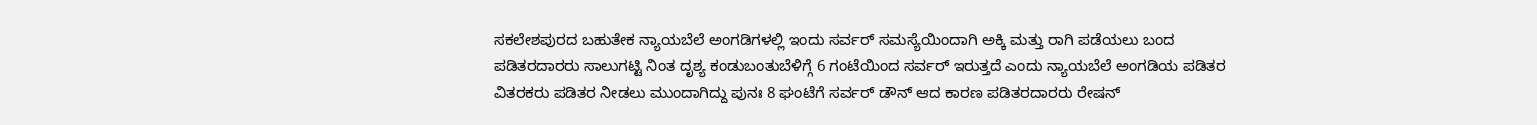ಸಕಲೇಶಪುರದ ಬಹುತೇಕ ನ್ಯಾಯಬೆಲೆ ಅಂಗಡಿಗಳಲ್ಲಿ ಇಂದು ಸರ್ವರ್ ಸಮಸ್ಯೆಯಿಂದಾಗಿ ಅಕ್ಕಿ ಮತ್ತು ರಾಗಿ ಪಡೆಯಲು ಬಂದ ಪಡಿತರದಾರರು ಸಾಲುಗಟ್ಟಿ ನಿಂತ ದೃಶ್ಯ ಕಂಡುಬಂತುಬೆಳಿಗ್ಗೆ 6 ಗಂಟೆಯಿಂದ ಸರ್ವರ್ ಇರುತ್ತದೆ ಎಂದು ನ್ಯಾಯಬೆಲೆ ಅಂಗಡಿಯ ಪಡಿತರ ವಿತರಕರು ಪಡಿತರ ನೀಡಲು ಮುಂದಾಗಿದ್ದು ಪುನಃ 8 ಘಂಟೆಗೆ ಸರ್ವರ್ ಡೌನ್ ಆದ ಕಾರಣ ಪಡಿತರದಾರರು ರೇಷನ್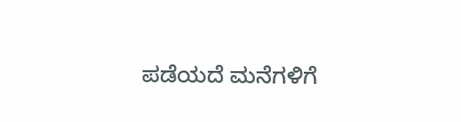ಪಡೆಯದೆ ಮನೆಗಳಿಗೆ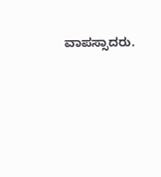ವಾಪಸ್ಸಾದರು.